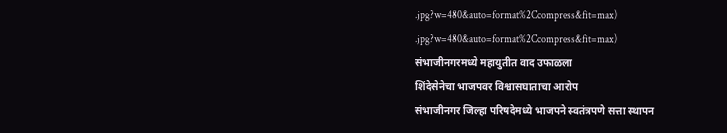.jpg?w=480&auto=format%2Ccompress&fit=max)
.jpg?w=480&auto=format%2Ccompress&fit=max)
संभाजीनगरमध्ये महायुतीत वाद उफाळला
शिंदेसेनेचा भाजपवर विश्वासघाताचा आरोप
संभाजीनगर जिल्हा परिषदेमध्ये भाजपने स्वतंत्रपणे सत्ता स्थापन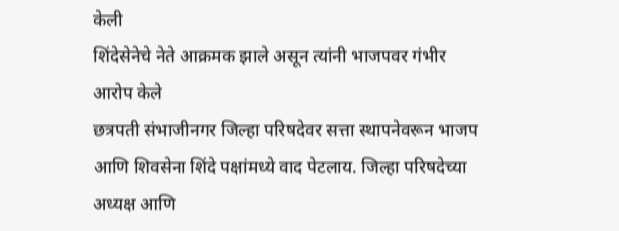केली
शिंदेसेनेचे नेते आक्रमक झाले असून त्यांनी भाजपवर गंभीर आरोप केले
छत्रपती संभाजीनगर जिल्हा परिषदेवर सत्ता स्थापनेवरून भाजप आणि शिवसेना शिंदे पक्षांमध्ये वाद पेटलाय. जिल्हा परिषदेच्या अध्यक्ष आणि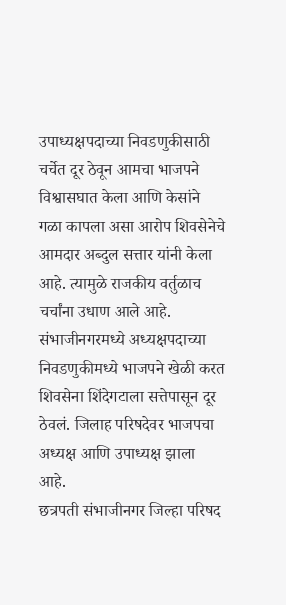उपाध्यक्षपदाच्या निवडणुकीसाठी चर्चेत दूर ठेवून आमचा भाजपने विश्वासघात केला आणि केसांने गळा कापला असा आरोप शिवसेनेचे आमदार अब्दुल सत्तार यांनी केला आहे. त्यामुळे राजकीय वर्तुळाच चर्चांना उधाण आले आहे. संभाजीनगरमध्ये अध्यक्षपदाच्या निवडणुकीमध्ये भाजपने खेळी करत शिवसेना शिंदेगटाला सत्तेपासून दूर ठेवलं. जिलाह परिषदेवर भाजपचा अध्यक्ष आणि उपाध्यक्ष झाला आहे.
छत्रपती संभाजीनगर जिल्हा परिषद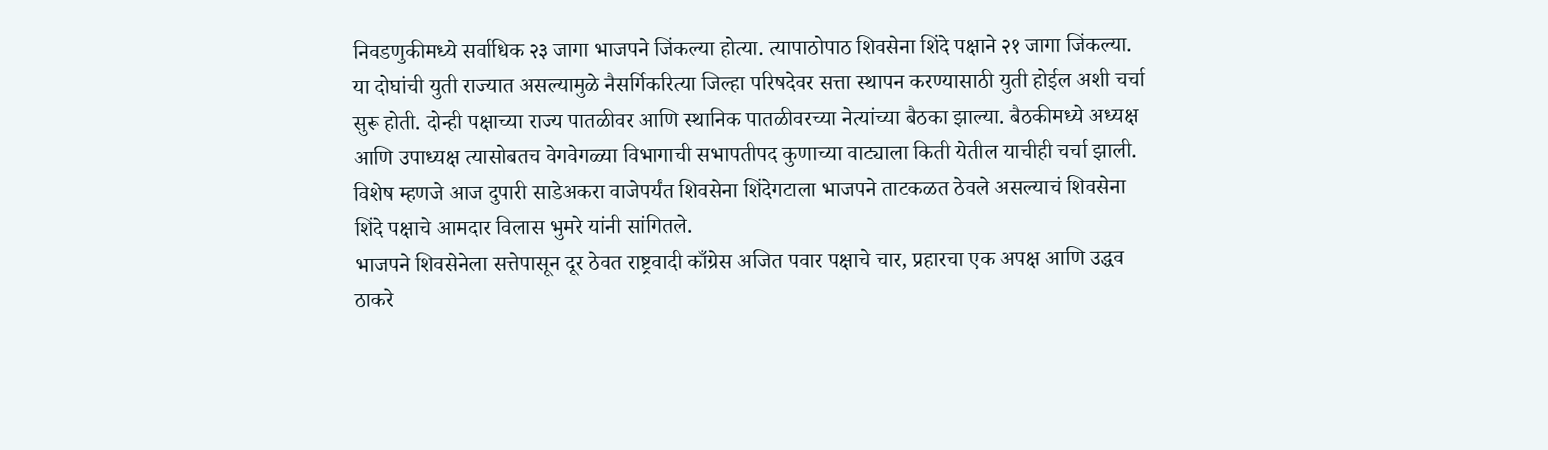निवडणुकीमध्ये सर्वाधिक २३ जागा भाजपने जिंकल्या होत्या. त्यापाठोपाठ शिवसेना शिंदे पक्षाने २१ जागा जिंकल्या. या दोघांची युती राज्यात असल्यामुळे नैसर्गिकरित्या जिल्हा परिषदेवर सत्ता स्थापन करण्यासाठी युती होईल अशी चर्चा सुरू होती. दोन्ही पक्षाच्या राज्य पातळीवर आणि स्थानिक पातळीवरच्या नेत्यांच्या बैठका झाल्या. बैठकीमध्ये अध्यक्ष आणि उपाध्यक्ष त्यासोबतच वेगवेगळ्या विभागाची सभापतीपद कुणाच्या वाट्याला किती येतील याचीही चर्चा झाली. विशेष म्हणजे आज दुपारी साडेअकरा वाजेपर्यंत शिवसेना शिंदेगटाला भाजपने ताटकळत ठेवले असल्याचं शिवसेना शिंदे पक्षाचे आमदार विलास भुमरे यांनी सांगितले.
भाजपने शिवसेनेला सत्तेपासून दूर ठेवत राष्ट्रवादी काँग्रेस अजित पवार पक्षाचे चार, प्रहारचा एक अपक्ष आणि उद्धव ठाकरे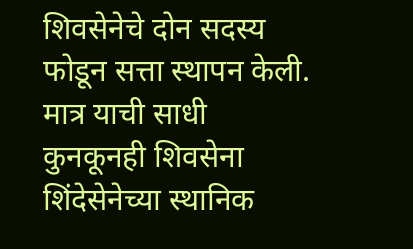शिवसेनेचे दोन सदस्य फोडून सत्ता स्थापन केली. मात्र याची साधी कुनकूनही शिवसेना शिंदेसेनेच्या स्थानिक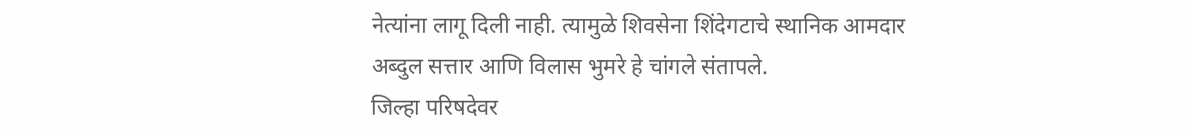नेत्यांना लागू दिली नाही. त्यामुळे शिवसेना शिंदेगटाचे स्थानिक आमदार अब्दुल सत्तार आणि विलास भुमरे हे चांगले संतापले.
जिल्हा परिषदेवर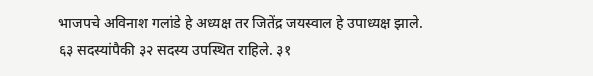भाजपचे अविनाश गलांडे हे अध्यक्ष तर जितेंद्र जयस्वाल हे उपाध्यक्ष झाले. ६३ सदस्यांपैकी ३२ सदस्य उपस्थित राहिले. ३१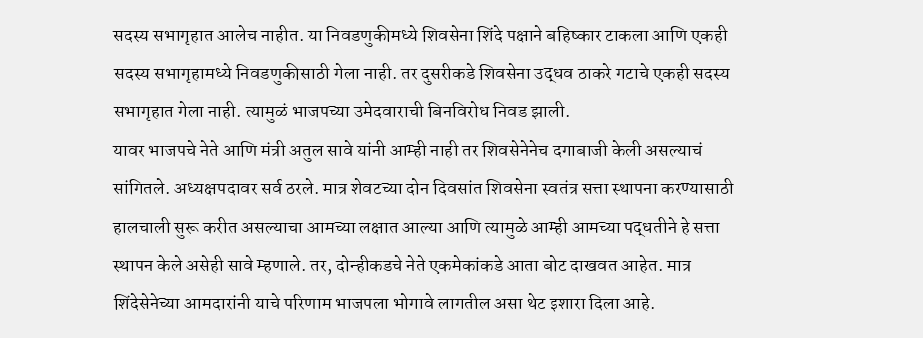सदस्य सभागृहात आलेच नाहीत. या निवडणुकीमध्ये शिवसेना शिंदे पक्षाने बहिष्कार टाकला आणि एकही सदस्य सभागृहामध्ये निवडणुकीसाठी गेला नाही. तर दुसरीकडे शिवसेना उद्धव ठाकरे गटाचे एकही सदस्य सभागृहात गेला नाही. त्यामुळं भाजपच्या उमेदवाराची बिनविरोध निवड झाली.
यावर भाजपचे नेते आणि मंत्री अतुल सावे यांनी आम्ही नाही तर शिवसेनेनेच दगाबाजी केली असल्याचं सांगितले. अध्यक्षपदावर सर्व ठरले. मात्र शेवटच्या दोन दिवसांत शिवसेना स्वतंत्र सत्ता स्थापना करण्यासाठी हालचाली सुरू करीत असल्याचा आमच्या लक्षात आल्या आणि त्यामुळे आम्ही आमच्या पद्धतीने हे सत्ता स्थापन केले असेही सावे म्हणाले. तर, दोन्हीकडचे नेते एकमेकांकडे आता बोट दाखवत आहेत. मात्र शिंदेसेनेच्या आमदारांनी याचे परिणाम भाजपला भोगावे लागतील असा थेट इशारा दिला आहे.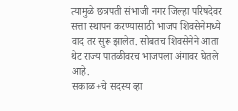त्यामुळे छत्रपती संभाजी नगर जिल्हा परिषदेवर सत्ता स्थापन करण्यासाठी भाजप शिवसेनेमध्ये वाद तर सुरू झालेत. सोबतच शिवसेनेने आता थेट राज्य पातळीवरच भाजपला अंगावर घेतले आहे.
सकाळ+चे सदस्य व्हा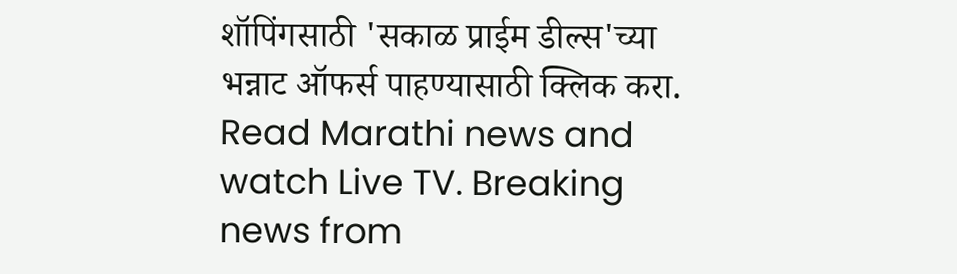शॉपिंगसाठी 'सकाळ प्राईम डील्स'च्या भन्नाट ऑफर्स पाहण्यासाठी क्लिक करा.
Read Marathi news and watch Live TV. Breaking news from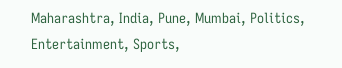Maharashtra, India, Pune, Mumbai, Politics, Entertainment, Sports,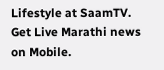Lifestyle at SaamTV. Get Live Marathi news on Mobile.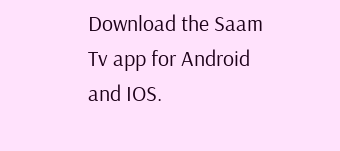Download the Saam Tv app for Android and IOS.